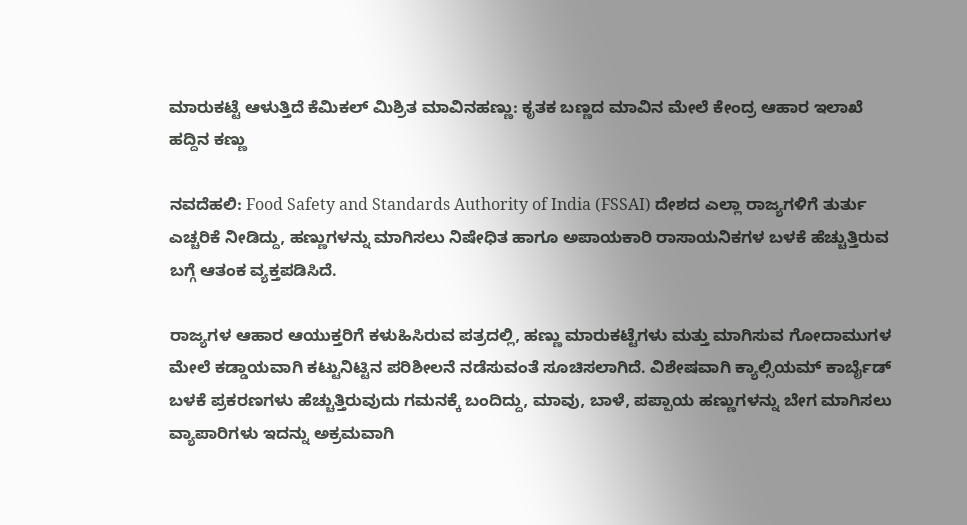ಮಾರುಕಟ್ಟೆ ಆಳುತ್ತಿದೆ ಕೆಮಿಕಲ್ ಮಿಶ್ರಿತ ಮಾವಿನಹಣ್ಣು: ಕೃತಕ ಬಣ್ಣದ ಮಾವಿನ ಮೇಲೆ ಕೇಂದ್ರ ಆಹಾರ ಇಲಾಖೆ ಹದ್ದಿನ ಕಣ್ಣು

ನವದೆಹಲಿ: Food Safety and Standards Authority of India (FSSAI) ದೇಶದ ಎಲ್ಲಾ ರಾಜ್ಯಗಳಿಗೆ ತುರ್ತು ಎಚ್ಚರಿಕೆ ನೀಡಿದ್ದು, ಹಣ್ಣುಗಳನ್ನು ಮಾಗಿಸಲು ನಿಷೇಧಿತ ಹಾಗೂ ಅಪಾಯಕಾರಿ ರಾಸಾಯನಿಕಗಳ ಬಳಕೆ ಹೆಚ್ಚುತ್ತಿರುವ ಬಗ್ಗೆ ಆತಂಕ ವ್ಯಕ್ತಪಡಿಸಿದೆ.

ರಾಜ್ಯಗಳ ಆಹಾರ ಆಯುಕ್ತರಿಗೆ ಕಳುಹಿಸಿರುವ ಪತ್ರದಲ್ಲಿ, ಹಣ್ಣು ಮಾರುಕಟ್ಟೆಗಳು ಮತ್ತು ಮಾಗಿಸುವ ಗೋದಾಮುಗಳ ಮೇಲೆ ಕಡ್ಡಾಯವಾಗಿ ಕಟ್ಟುನಿಟ್ಟಿನ ಪರಿಶೀಲನೆ ನಡೆಸುವಂತೆ ಸೂಚಿಸಲಾಗಿದೆ. ವಿಶೇಷವಾಗಿ ಕ್ಯಾಲ್ಸಿಯಮ್ ಕಾರ್ಬೈಡ್ ಬಳಕೆ ಪ್ರಕರಣಗಳು ಹೆಚ್ಚುತ್ತಿರುವುದು ಗಮನಕ್ಕೆ ಬಂದಿದ್ದು, ಮಾವು, ಬಾಳೆ, ಪಪ್ಪಾಯ ಹಣ್ಣುಗಳನ್ನು ಬೇಗ ಮಾಗಿಸಲು ವ್ಯಾಪಾರಿಗಳು ಇದನ್ನು ಅಕ್ರಮವಾಗಿ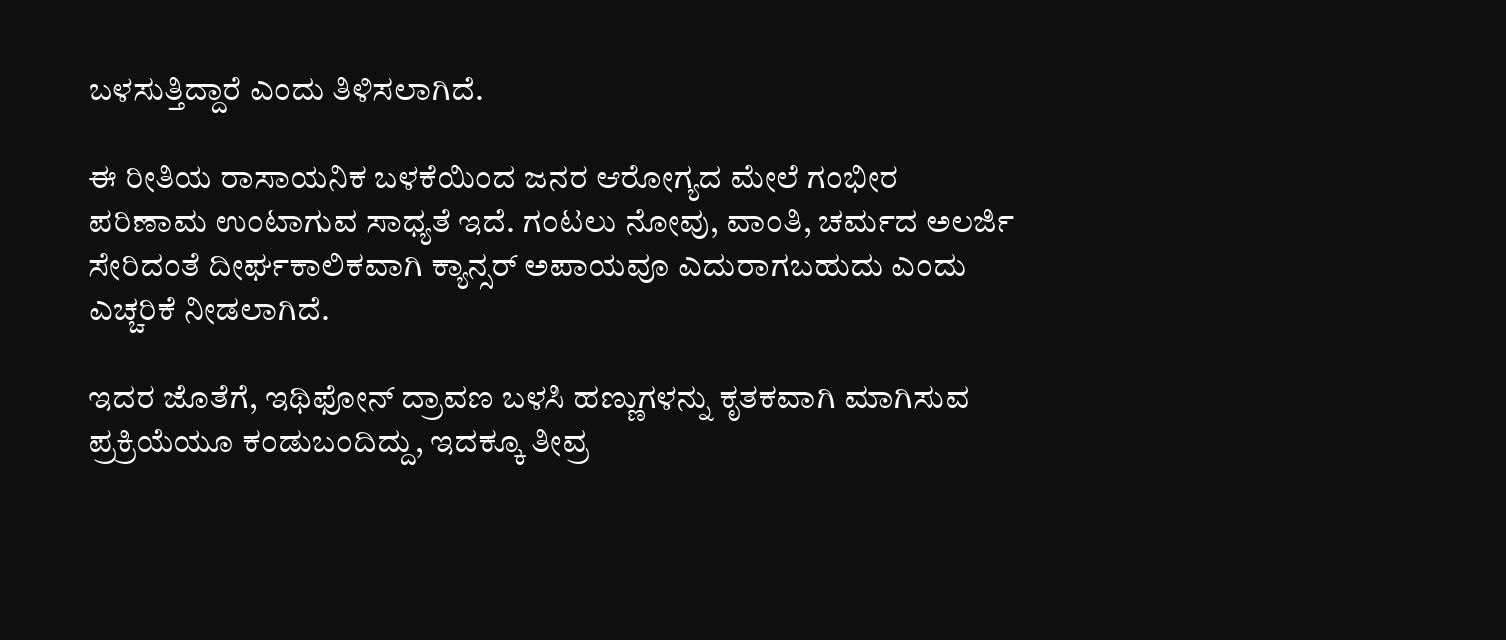ಬಳಸುತ್ತಿದ್ದಾರೆ ಎಂದು ತಿಳಿಸಲಾಗಿದೆ.

ಈ ರೀತಿಯ ರಾಸಾಯನಿಕ ಬಳಕೆಯಿಂದ ಜನರ ಆರೋಗ್ಯದ ಮೇಲೆ ಗಂಭೀರ ಪರಿಣಾಮ ಉಂಟಾಗುವ ಸಾಧ್ಯತೆ ಇದೆ. ಗಂಟಲು ನೋವು, ವಾಂತಿ, ಚರ್ಮದ ಅಲರ್ಜಿ ಸೇರಿದಂತೆ ದೀರ್ಘಕಾಲಿಕವಾಗಿ ಕ್ಯಾನ್ಸರ್ ಅಪಾಯವೂ ಎದುರಾಗಬಹುದು ಎಂದು ಎಚ್ಚರಿಕೆ ನೀಡಲಾಗಿದೆ.

ಇದರ ಜೊತೆಗೆ, ಇಥಿಫೋನ್ ದ್ರಾವಣ ಬಳಸಿ ಹಣ್ಣುಗಳನ್ನು ಕೃತಕವಾಗಿ ಮಾಗಿಸುವ ಪ್ರಕ್ರಿಯೆಯೂ ಕಂಡುಬಂದಿದ್ದು, ಇದಕ್ಕೂ ತೀವ್ರ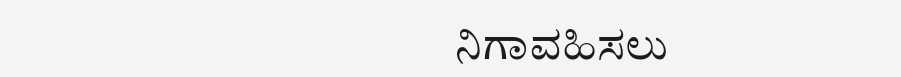ನಿಗಾವಹಿಸಲು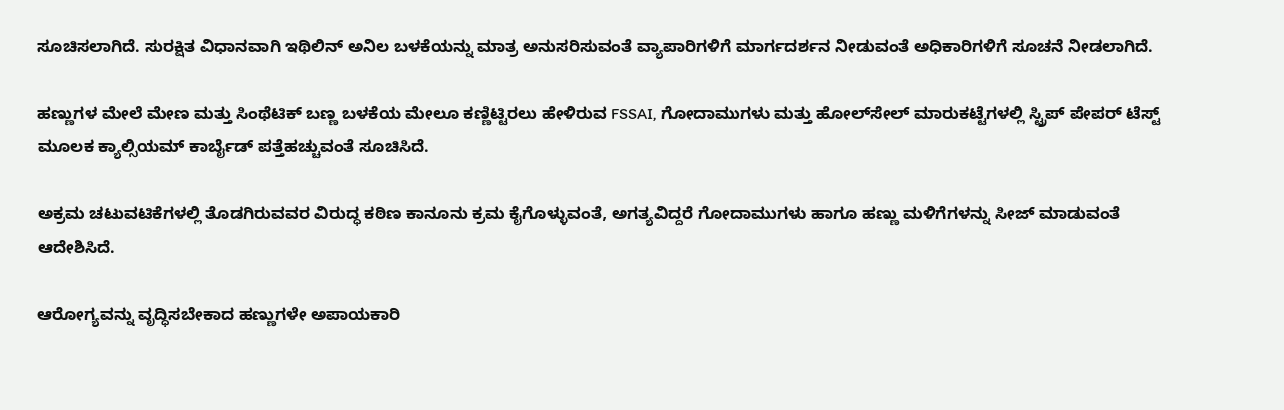ಸೂಚಿಸಲಾಗಿದೆ. ಸುರಕ್ಷಿತ ವಿಧಾನವಾಗಿ ಇಥಿಲಿನ್ ಅನಿಲ ಬಳಕೆಯನ್ನು ಮಾತ್ರ ಅನುಸರಿಸುವಂತೆ ವ್ಯಾಪಾರಿಗಳಿಗೆ ಮಾರ್ಗದರ್ಶನ ನೀಡುವಂತೆ ಅಧಿಕಾರಿಗಳಿಗೆ ಸೂಚನೆ ನೀಡಲಾಗಿದೆ.

ಹಣ್ಣುಗಳ ಮೇಲೆ ಮೇಣ ಮತ್ತು ಸಿಂಥೆಟಿಕ್ ಬಣ್ಣ ಬಳಕೆಯ ಮೇಲೂ ಕಣ್ಣಿಟ್ಟಿರಲು ಹೇಳಿರುವ FSSAI, ಗೋದಾಮುಗಳು ಮತ್ತು ಹೋಲ್‌ಸೇಲ್ ಮಾರುಕಟ್ಟೆಗಳಲ್ಲಿ ಸ್ಟ್ರಿಪ್ ಪೇಪರ್ ಟೆಸ್ಟ್ ಮೂಲಕ ಕ್ಯಾಲ್ಸಿಯಮ್ ಕಾರ್ಬೈಡ್ ಪತ್ತೆಹಚ್ಚುವಂತೆ ಸೂಚಿಸಿದೆ.

ಅಕ್ರಮ ಚಟುವಟಿಕೆಗಳಲ್ಲಿ ತೊಡಗಿರುವವರ ವಿರುದ್ಧ ಕಠಿಣ ಕಾನೂನು ಕ್ರಮ ಕೈಗೊಳ್ಳುವಂತೆ, ಅಗತ್ಯವಿದ್ದರೆ ಗೋದಾಮುಗಳು ಹಾಗೂ ಹಣ್ಣು ಮಳಿಗೆಗಳನ್ನು ಸೀಜ್ ಮಾಡುವಂತೆ ಆದೇಶಿಸಿದೆ.

ಆರೋಗ್ಯವನ್ನು ವೃದ್ಧಿಸಬೇಕಾದ ಹಣ್ಣುಗಳೇ ಅಪಾಯಕಾರಿ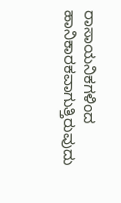ರಾಸಾಯನಿಕಗಳಿಂದ ಹಾನಿಕಾರಕವಾಗುತ್ತಿರುವುದು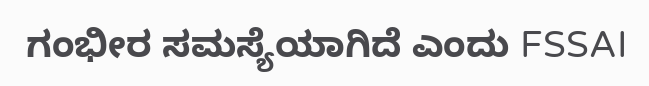ಗಂಭೀರ ಸಮಸ್ಯೆಯಾಗಿದೆ ಎಂದು FSSAI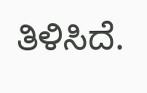ತಿಳಿಸಿದೆ.